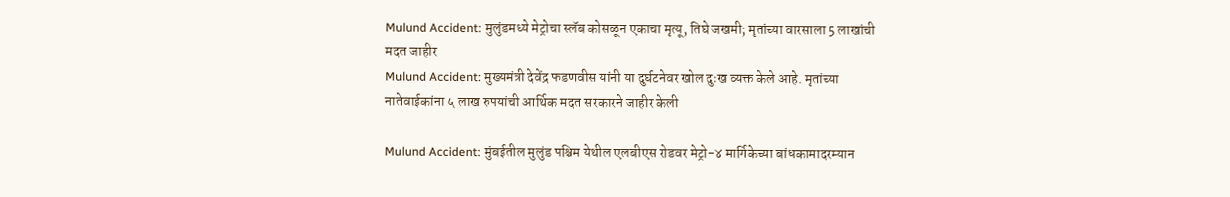Mulund Accident: मुलुंडमध्ये मेट्रोचा स्लॅब कोसळून एकाचा मृत्यू, तिघे जखमी; मृतांच्या वारसाला 5 लाखांची मदत जाहीर
Mulund Accident: मुख्यमंत्री देवेंद्र फडणवीस यांनी या दुर्घटनेवर खोल दुःख व्यक्त केले आहे. मृतांच्या नातेवाईकांना ५ लाख रुपयांची आर्थिक मदत सरकारने जाहीर केली

Mulund Accident: मुंबईतील मुलुंड पश्चिम येथील एलबीएस रोडवर मेट्रो-४ मार्गिकेच्या बांधकामादरम्यान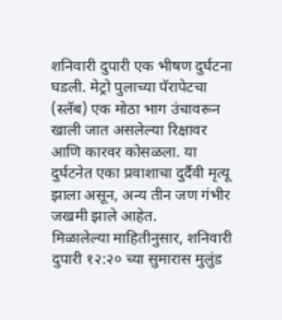शनिवारी दुपारी एक भीषण दुर्घटना घडली. मेट्रो पुलाच्या पॅरापेटचा (स्लॅब) एक मोठा भाग उंचावरून खाली जात असलेल्या रिक्षावर आणि कारवर कोसळला. या दुर्घटनेत एका प्रवाशाचा दुर्दैवी मृत्यू झाला असून, अन्य तीन जण गंभीर जखमी झाले आहेत.
मिळालेल्या माहितीनुसार, शनिवारी दुपारी १२:२० च्या सुमारास मुलुंड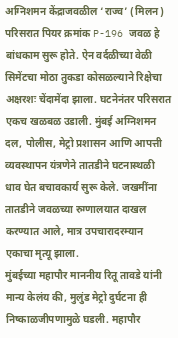अग्निशमन केंद्राजवळील ‘राज्व’ (मिलन) परिसरात पियर क्रमांक P-196 जवळ हे बांधकाम सुरू होते. ऐन वर्दळीच्या वेळी सिमेंटचा मोठा तुकडा कोसळल्याने रिक्षेचा अक्षरशः चेंदामेंदा झाला. घटनेनंतर परिसरात एकच खळबळ उडाली. मुंबई अग्निशमन दल, पोलीस, मेट्रो प्रशासन आणि आपत्ती व्यवस्थापन यंत्रणेने तातडीने घटनास्थळी धाव घेत बचावकार्य सुरू केले. जखमींना तातडीने जवळच्या रुग्णालयात दाखल करण्यात आले, मात्र उपचारादरम्यान एकाचा मृत्यू झाला.
मुंबईच्या महापौर माननीय रितू तावडे यांनी मान्य केलंय की, मुलुंड मेट्रो दुर्घटना ही निष्काळजीपणामुळे घडली. महापौर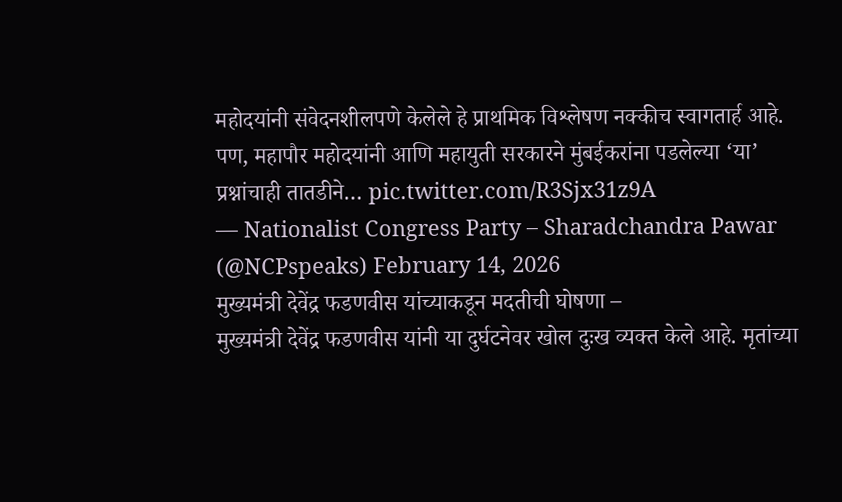महोदयांनी संवेदनशीलपणे केलेले हे प्राथमिक विश्लेषण नक्कीच स्वागतार्ह आहे. पण, महापौर महोदयांनी आणि महायुती सरकारने मुंबईकरांना पडलेल्या ‘या’ प्रश्नांचाही तातडीने… pic.twitter.com/R3Sjx31z9A
— Nationalist Congress Party – Sharadchandra Pawar (@NCPspeaks) February 14, 2026
मुख्यमंत्री देवेंद्र फडणवीस यांच्याकडून मदतीची घोषणा –
मुख्यमंत्री देवेंद्र फडणवीस यांनी या दुर्घटनेवर खोल दुःख व्यक्त केले आहे. मृतांच्या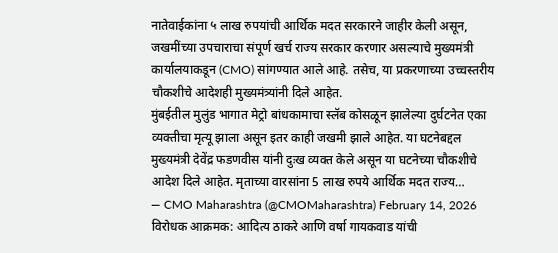नातेवाईकांना ५ लाख रुपयांची आर्थिक मदत सरकारने जाहीर केली असून, जखमींच्या उपचाराचा संपूर्ण खर्च राज्य सरकार करणार असल्याचे मुख्यमंत्री कार्यालयाकडून (CMO) सांगण्यात आले आहे. तसेच, या प्रकरणाच्या उच्चस्तरीय चौकशीचे आदेशही मुख्यमंत्र्यांनी दिले आहेत.
मुंबईतील मुलुंड भागात मेट्रो बांधकामाचा स्लॅब कोसळून झालेल्या दुर्घटनेत एका व्यक्तीचा मृत्यू झाला असून इतर काही जखमी झाले आहेत. या घटनेबद्दल मुख्यमंत्री देवेंद्र फडणवीस यांनी दुःख व्यक्त केले असून या घटनेच्या चौकशीचे आदेश दिले आहेत. मृताच्या वारसांना 5 लाख रुपये आर्थिक मदत राज्य…
— CMO Maharashtra (@CMOMaharashtra) February 14, 2026
विरोधक आक्रमक: आदित्य ठाकरे आणि वर्षा गायकवाड यांची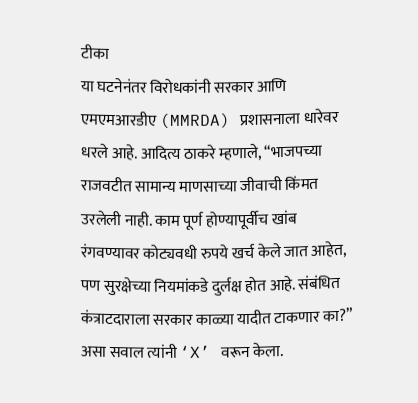टीका
या घटनेनंतर विरोधकांनी सरकार आणि एमएमआरडीए (MMRDA) प्रशासनाला धारेवर धरले आहे. आदित्य ठाकरे म्हणाले, “भाजपच्या राजवटीत सामान्य माणसाच्या जीवाची किंमत उरलेली नाही. काम पूर्ण होण्यापूर्वीच खांब रंगवण्यावर कोट्यवधी रुपये खर्च केले जात आहेत, पण सुरक्षेच्या नियमांकडे दुर्लक्ष होत आहे. संबंधित कंत्राटदाराला सरकार काळ्या यादीत टाकणार का?” असा सवाल त्यांनी ‘X’ वरून केला.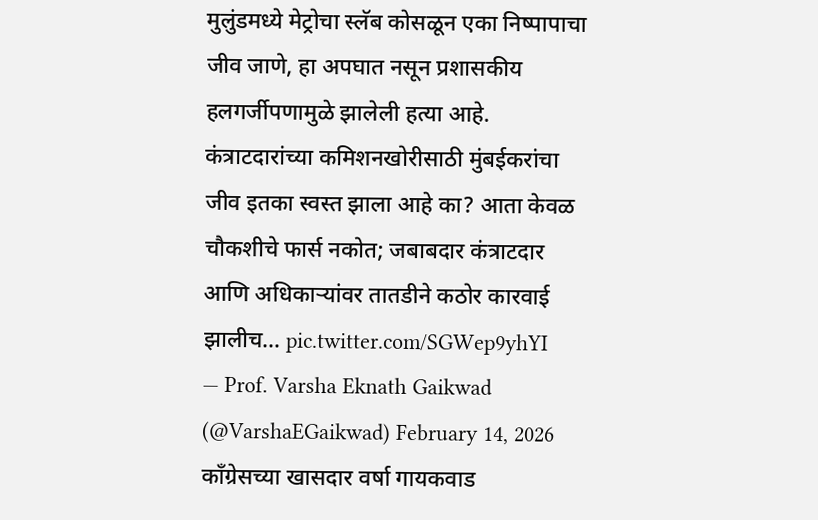मुलुंडमध्ये मेट्रोचा स्लॅब कोसळून एका निष्पापाचा जीव जाणे, हा अपघात नसून प्रशासकीय हलगर्जीपणामुळे झालेली हत्या आहे. कंत्राटदारांच्या कमिशनखोरीसाठी मुंबईकरांचा जीव इतका स्वस्त झाला आहे का? आता केवळ चौकशीचे फार्स नकोत; जबाबदार कंत्राटदार आणि अधिकाऱ्यांवर तातडीने कठोर कारवाई झालीच… pic.twitter.com/SGWep9yhYI
— Prof. Varsha Eknath Gaikwad (@VarshaEGaikwad) February 14, 2026
कॉंग्रेसच्या खासदार वर्षा गायकवाड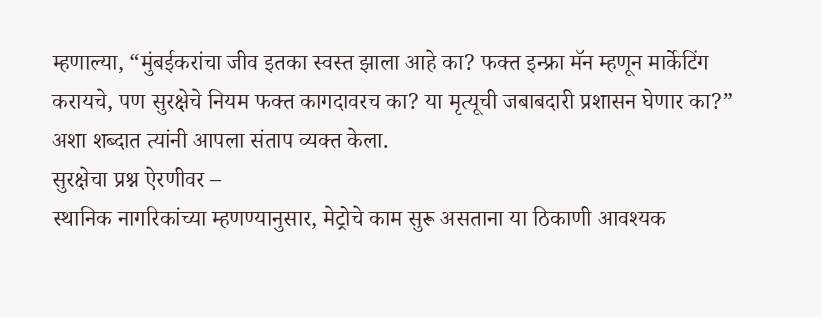म्हणाल्या, “मुंबईकरांचा जीव इतका स्वस्त झाला आहे का? फक्त इन्फ्रा मॅन म्हणून मार्केटिंग करायचे, पण सुरक्षेचे नियम फक्त कागदावरच का? या मृत्यूची जबाबदारी प्रशासन घेणार का?” अशा शब्दात त्यांनी आपला संताप व्यक्त केला.
सुरक्षेचा प्रश्न ऐरणीवर –
स्थानिक नागरिकांच्या म्हणण्यानुसार, मेट्रोचे काम सुरू असताना या ठिकाणी आवश्यक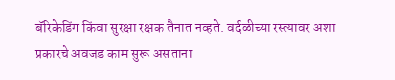बॅरिकेडिंग किंवा सुरक्षा रक्षक तैनात नव्हते. वर्दळीच्या रस्त्यावर अशा प्रकारचे अवजड काम सुरू असताना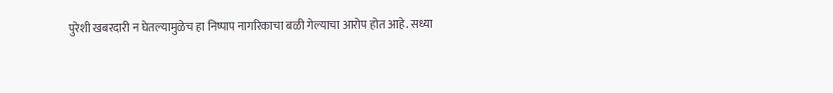पुरेशी खबरदारी न घेतल्यामुळेच हा निष्पाप नागरिकाचा बळी गेल्याचा आरोप होत आहे. सध्या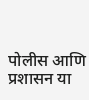पोलीस आणि प्रशासन या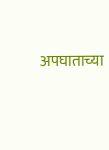अपघाताच्या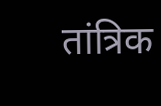तांत्रिक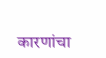कारणांचा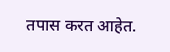तपास करत आहेत.